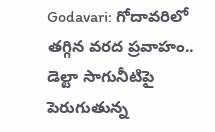Godavari: గోదావరిలో తగ్గిన వరద ప్రవాహం.. డెల్టా సాగునీటిపై పెరుగుతున్న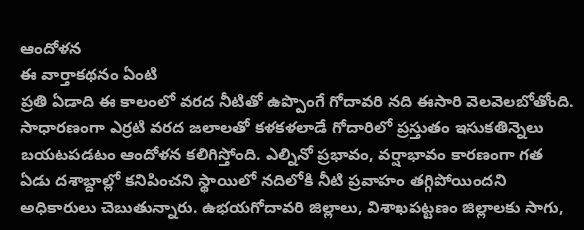ఆందోళన
ఈ వార్తాకథనం ఏంటి
ప్రతి ఏడాది ఈ కాలంలో వరద నీటితో ఉప్పొంగే గోదావరి నది ఈసారి వెలవెలబోతోంది. సాధారణంగా ఎర్రటి వరద జలాలతో కళకళలాడే గోదారిలో ప్రస్తుతం ఇసుకతిన్నెలు బయటపడటం ఆందోళన కలిగిస్తోంది. ఎల్నినో ప్రభావం, వర్షాభావం కారణంగా గత ఏడు దశాబ్దాల్లో కనిపించని స్థాయిలో నదిలోకి నీటి ప్రవాహం తగ్గిపోయిందని అధికారులు చెబుతున్నారు. ఉభయగోదావరి జిల్లాలు, విశాఖపట్టణం జిల్లాలకు సాగు,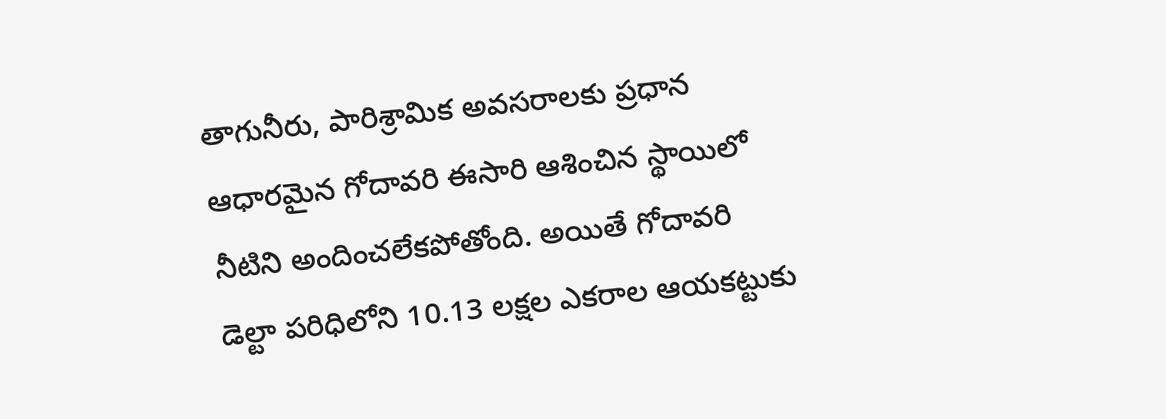తాగునీరు, పారిశ్రామిక అవసరాలకు ప్రధాన ఆధారమైన గోదావరి ఈసారి ఆశించిన స్థాయిలో నీటిని అందించలేకపోతోంది. అయితే గోదావరి డెల్టా పరిధిలోని 10.13 లక్షల ఎకరాల ఆయకట్టుకు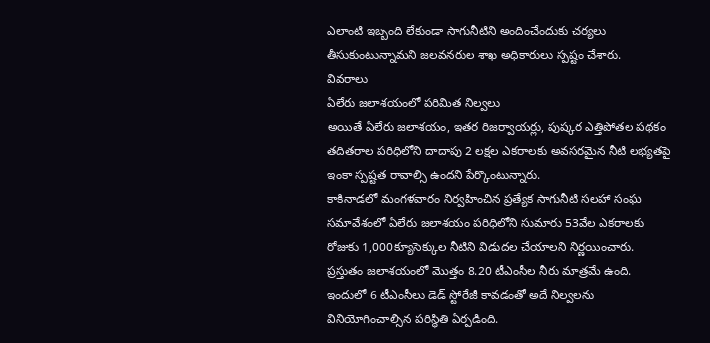ఎలాంటి ఇబ్బంది లేకుండా సాగునీటిని అందించేందుకు చర్యలు తీసుకుంటున్నామని జలవనరుల శాఖ అధికారులు స్పష్టం చేశారు.
వివరాలు
ఏలేరు జలాశయంలో పరిమిత నిల్వలు
అయితే ఏలేరు జలాశయం, ఇతర రిజర్వాయర్లు, పుష్కర ఎత్తిపోతల పథకం తదితరాల పరిధిలోని దాదాపు 2 లక్షల ఎకరాలకు అవసరమైన నీటి లభ్యతపై ఇంకా స్పష్టత రావాల్సి ఉందని పేర్కొంటున్నారు.
కాకినాడలో మంగళవారం నిర్వహించిన ప్రత్యేక సాగునీటి సలహా సంఘ సమావేశంలో ఏలేరు జలాశయం పరిధిలోని సుమారు 53వేల ఎకరాలకు రోజుకు 1,000క్యూసెక్కుల నీటిని విడుదల చేయాలని నిర్ణయించారు.
ప్రస్తుతం జలాశయంలో మొత్తం 8.20 టీఎంసీల నీరు మాత్రమే ఉంది.
ఇందులో 6 టీఎంసీలు డెడ్ స్టోరేజీ కావడంతో అదే నిల్వలను వినియోగించాల్సిన పరిస్థితి ఏర్పడింది.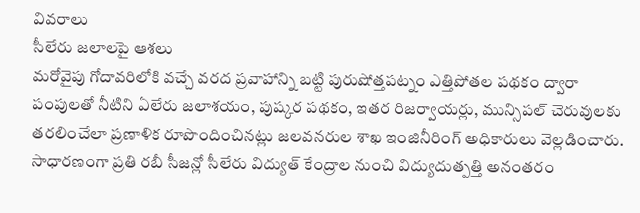వివరాలు
సీలేరు జలాలపై ఆశలు
మరోవైపు గోదావరిలోకి వచ్చే వరద ప్రవాహాన్ని బట్టి పురుషోత్తపట్నం ఎత్తిపోతల పథకం ద్వారా పంపులతో నీటిని ఏలేరు జలాశయం, పుష్కర పథకం, ఇతర రిజర్వాయర్లు, మున్సిపల్ చెరువులకు తరలించేలా ప్రణాళిక రూపొందించినట్లు జలవనరుల శాఖ ఇంజినీరింగ్ అధికారులు వెల్లడించారు.
సాధారణంగా ప్రతి రబీ సీజన్లో సీలేరు విద్యుత్ కేంద్రాల నుంచి విద్యుదుత్పత్తి అనంతరం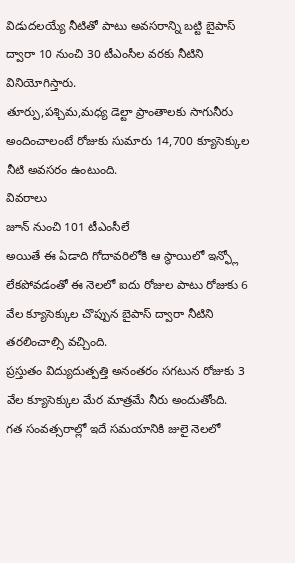విడుదలయ్యే నీటితో పాటు అవసరాన్ని బట్టి బైపాస్ ద్వారా 10 నుంచి 30 టీఎంసీల వరకు నీటిని వినియోగిస్తారు.
తూర్పు,పశ్చిమ,మధ్య డెల్టా ప్రాంతాలకు సాగునీరు అందించాలంటే రోజుకు సుమారు 14,700 క్యూసెక్కుల నీటి అవసరం ఉంటుంది.
వివరాలు
జూన్ నుంచి 101 టీఎంసీలే
అయితే ఈ ఏడాది గోదావరిలోకి ఆ స్థాయిలో ఇన్ఫ్లో లేకపోవడంతో ఈ నెలలో ఐదు రోజుల పాటు రోజుకు 6 వేల క్యూసెక్కుల చొప్పున బైపాస్ ద్వారా నీటిని తరలించాల్సి వచ్చింది.
ప్రస్తుతం విద్యుదుత్పత్తి అనంతరం సగటున రోజుకు 3 వేల క్యూసెక్కుల మేర మాత్రమే నీరు అందుతోంది.
గత సంవత్సరాల్లో ఇదే సమయానికి జులై నెలలో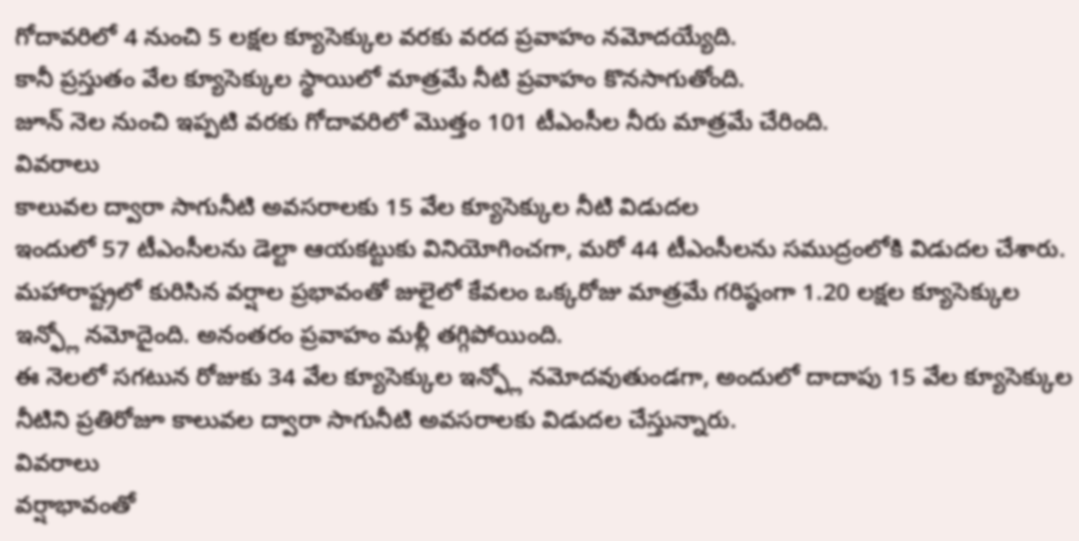గోదావరిలో 4 నుంచి 5 లక్షల క్యూసెక్కుల వరకు వరద ప్రవాహం నమోదయ్యేది.
కానీ ప్రస్తుతం వేల క్యూసెక్కుల స్థాయిలో మాత్రమే నీటి ప్రవాహం కొనసాగుతోంది.
జూన్ నెల నుంచి ఇప్పటి వరకు గోదావరిలో మొత్తం 101 టీఎంసీల నీరు మాత్రమే చేరింది.
వివరాలు
కాలువల ద్వారా సాగునీటి అవసరాలకు 15 వేల క్యూసెక్కుల నీటి విడుదల
ఇందులో 57 టీఎంసీలను డెల్టా ఆయకట్టుకు వినియోగించగా, మరో 44 టీఎంసీలను సముద్రంలోకి విడుదల చేశారు.
మహారాష్ట్రలో కురిసిన వర్షాల ప్రభావంతో జులైలో కేవలం ఒక్కరోజు మాత్రమే గరిష్ఠంగా 1.20 లక్షల క్యూసెక్కుల ఇన్ఫ్లో నమోదైంది. అనంతరం ప్రవాహం మళ్లీ తగ్గిపోయింది.
ఈ నెలలో సగటున రోజుకు 34 వేల క్యూసెక్కుల ఇన్ఫ్లో నమోదవుతుండగా, అందులో దాదాపు 15 వేల క్యూసెక్కుల నీటిని ప్రతిరోజూ కాలువల ద్వారా సాగునీటి అవసరాలకు విడుదల చేస్తున్నారు.
వివరాలు
వర్షాభావంతో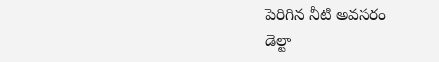పెరిగిన నీటి అవసరం
డెల్టా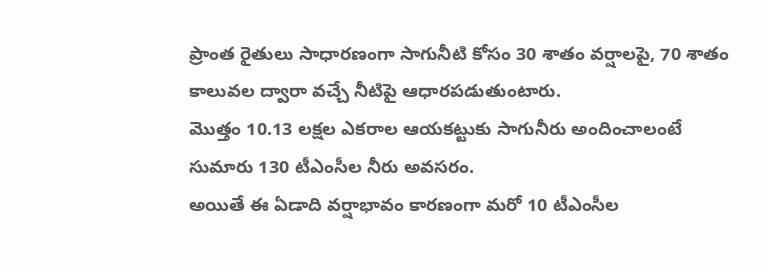ప్రాంత రైతులు సాధారణంగా సాగునీటి కోసం 30 శాతం వర్షాలపై, 70 శాతం కాలువల ద్వారా వచ్చే నీటిపై ఆధారపడుతుంటారు.
మొత్తం 10.13 లక్షల ఎకరాల ఆయకట్టుకు సాగునీరు అందించాలంటే సుమారు 130 టీఎంసీల నీరు అవసరం.
అయితే ఈ ఏడాది వర్షాభావం కారణంగా మరో 10 టీఎంసీల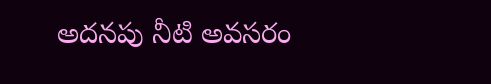అదనపు నీటి అవసరం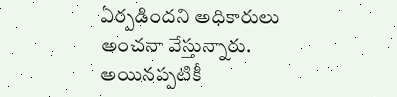ఏర్పడిందని అధికారులు అంచనా వేస్తున్నారు.
అయినప్పటికీ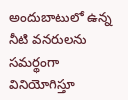అందుబాటులో ఉన్న నీటి వనరులను సమర్థంగా వినియోగిస్తూ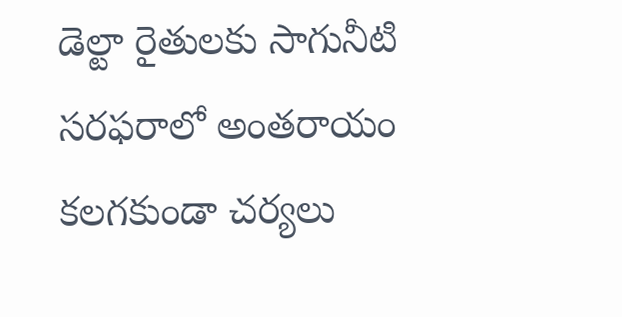డెల్టా రైతులకు సాగునీటి సరఫరాలో అంతరాయం కలగకుండా చర్యలు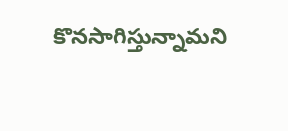కొనసాగిస్తున్నామని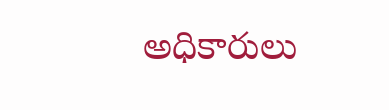అధికారులు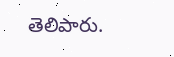తెలిపారు.